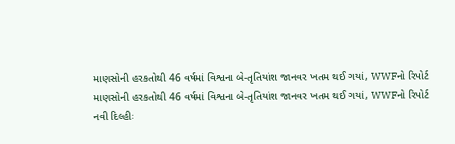માણસોની હરકતોથી 46 વર્ષમાં વિશ્વના બે-તૃતિયાંશ જાનવર ખતમ થઈ ગયાં, WWFનો રિપોર્ટ
માણસોની હરકતોથી 46 વર્ષમાં વિશ્વના બે-તૃતિયાંશ જાનવર ખતમ થઈ ગયાં, WWFનો રિપોર્ટ
નવી દિલ્હીઃ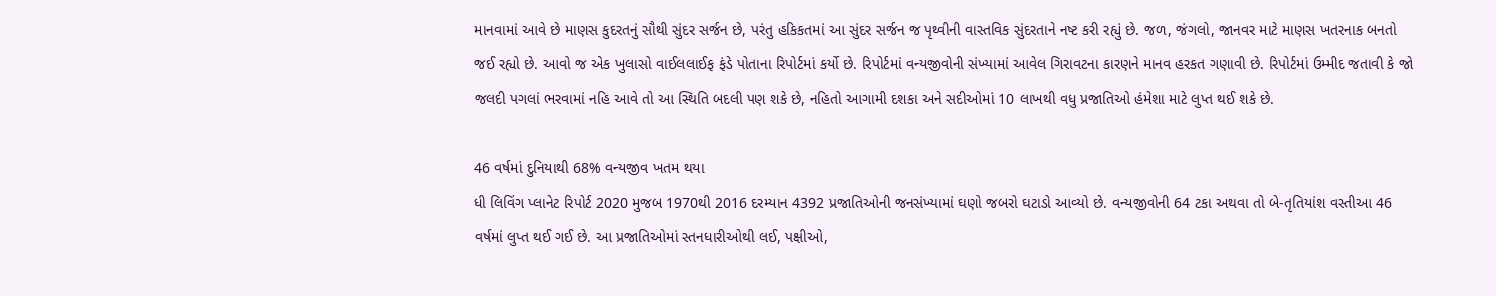માનવામાં આવે છે માણસ કુદરતનું સૌથી સુંદર સર્જન છે, પરંતુ હકિકતમાં આ સુંદર સર્જન જ પૃથ્વીની વાસ્તવિક સુંદરતાને નષ્ટ કરી રહ્યું છે. જળ, જંગલો, જાનવર માટે માણસ ખતરનાક બનતો જઈ રહ્યો છે. આવો જ એક ખુલાસો વાઈલલાઈફ ફંડે પોતાના રિપોર્ટમાં કર્યો છે. રિપોર્ટમાં વન્યજીવોની સંખ્યામાં આવેલ ગિરાવટના કારણને માનવ હરકત ગણાવી છે. રિપોર્ટમાં ઉમ્મીદ જતાવી કે જો જલદી પગલાં ભરવામાં નહિ આવે તો આ સ્થિતિ બદલી પણ શકે છે, નહિતો આગામી દશકા અને સદીઓમાં 10 લાખથી વધુ પ્રજાતિઓ હંમેશા માટે લુપ્ત થઈ શકે છે.

46 વર્ષમાં દુનિયાથી 68% વન્યજીવ ખતમ થયા
ધી લિવિંગ પ્લાનેટ રિપોર્ટ 2020 મુજબ 1970થી 2016 દરમ્યાન 4392 પ્રજાતિઓની જનસંખ્યામાં ઘણો જબરો ઘટાડો આવ્યો છે. વન્યજીવોની 64 ટકા અથવા તો બે-તૃતિયાંશ વસ્તીઆ 46 વર્ષમાં લુપ્ત થઈ ગઈ છે. આ પ્રજાતિઓમાં સ્તનધારીઓથી લઈ, પક્ષીઓ,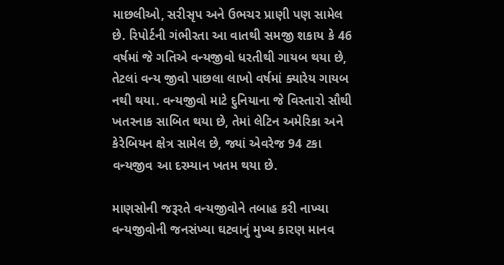માછલીઓ, સરીસૃપ અને ઉભચર પ્રાણી પણ સામેલ છે. રિપોર્ટની ગંભીરતા આ વાતથી સમજી શકાય કે 46 વર્ષમાં જે ગતિએ વન્યજીવો ધરતીથી ગાયબ થયા છે, તેટલાં વન્ય જીવો પાછલા લાખો વર્ષમાં ક્યારેય ગાયબ નથી થયા. વન્યજીવો માટે દુનિયાના જે વિસ્તારો સૌથી ખતરનાક સાબિત થયા છે, તેમાં લેટિન અમેરિકા અને કેરેબિયન ક્ષેત્ર સામેલ છે, જ્યાં એવરેજ 94 ટકા વન્યજીવ આ દરમ્યાન ખતમ થયા છે.

માણસોની જરૂરતે વન્યજીવોને તબાહ કરી નાખ્યા
વન્યજીવોની જનસંખ્યા ઘટવાનું મુખ્ય કારણ માનવ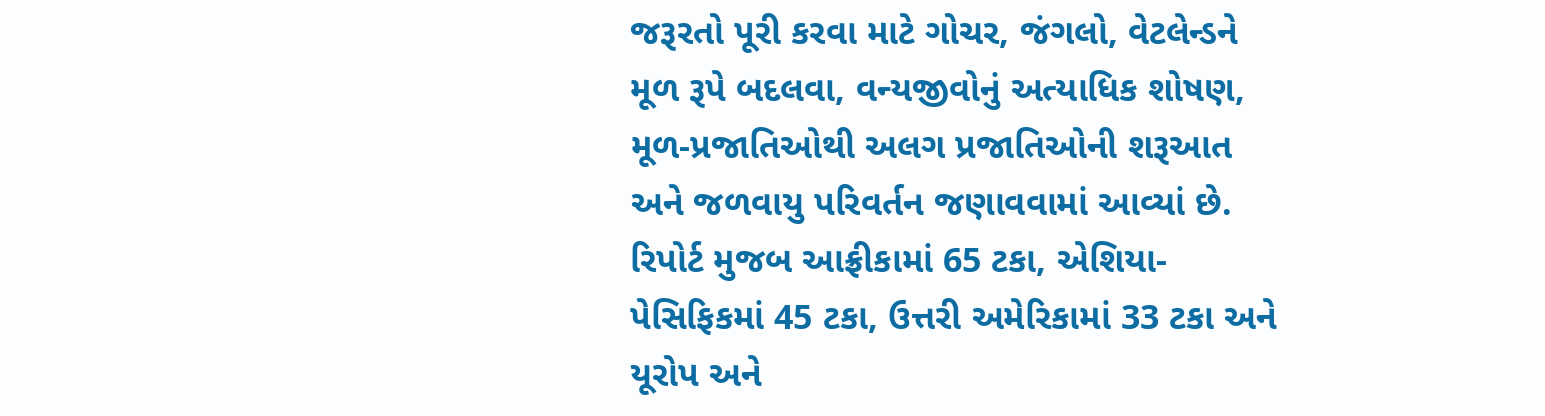જરૂરતો પૂરી કરવા માટે ગોચર, જંગલો, વેટલેન્ડને મૂળ રૂપે બદલવા, વન્યજીવોનું અત્યાધિક શોષણ, મૂળ-પ્રજાતિઓથી અલગ પ્રજાતિઓની શરૂઆત અને જળવાયુ પરિવર્તન જણાવવામાં આવ્યાં છે. રિપોર્ટ મુજબ આફ્રીકામાં 65 ટકા, એશિયા-પેસિફિકમાં 45 ટકા, ઉત્તરી અમેરિકામાં 33 ટકા અને યૂરોપ અને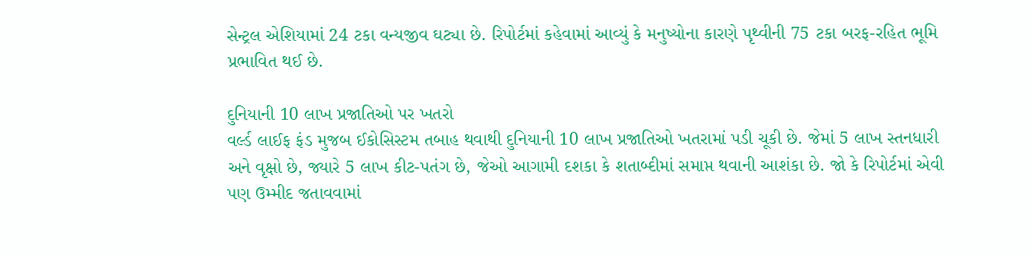સેન્ટ્રલ એશિયામાં 24 ટકા વન્યજીવ ઘટ્યા છે. રિપોર્ટમાં કહેવામાં આવ્યું કે મનુષ્યોના કારણે પૃથ્વીની 75 ટકા બરફ-રહિત ભૂમિ પ્રભાવિત થઈ છે.

દુનિયાની 10 લાખ પ્રજાતિઓ પર ખતરો
વર્લ્ડ લાઈફ ફંડ મુજબ ઈકોસિસ્ટમ તબાહ થવાથી દુનિયાની 10 લાખ પ્રજાતિઓ ખતરામાં પડી ચૂકી છે. જેમાં 5 લાખ સ્તનધારી અને વૃક્ષો છે, જ્યારે 5 લાખ કીટ-પતંગ છે, જેઓ આગામી દશકા કે શતાબ્દીમાં સમાપ્ત થવાની આશંકા છે. જો કે રિપોર્ટમાં એવી પણ ઉમ્મીદ જતાવવામાં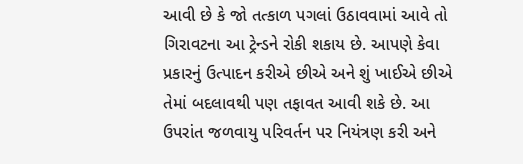આવી છે કે જો તત્કાળ પગલાં ઉઠાવવામાં આવે તો ગિરાવટના આ ટ્રેન્ડને રોકી શકાય છે. આપણે કેવા પ્રકારનું ઉત્પાદન કરીએ છીએ અને શું ખાઈએ છીએ તેમાં બદલાવથી પણ તફાવત આવી શકે છે. આ ઉપરાંત જળવાયુ પરિવર્તન પર નિયંત્રણ કરી અને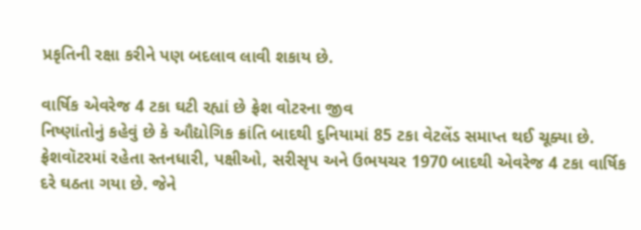પ્રકૃતિની રક્ષા કરીને પણ બદલાવ લાવી શકાય છે.

વાર્ષિક એવરેજ 4 ટકા ઘટી રહ્યાં છે ફ્રેશ વોટરના જીવ
નિષ્ણાંતોનું કહેવું છે કે ઔદ્યોગિક ક્રાંતિ બાદથી દુનિયામાં 85 ટકા વેટલેંડ સમાપ્ત થઈ ચૂક્યા છે. ફ્રેશવૉટરમાં રહેતા સ્તનધારી, પક્ષીઓ, સરીસૃપ અને ઉભયચર 1970 બાદથી એવરેજ 4 ટકા વાર્ષિક દરે ઘઠતા ગયા છે. જેને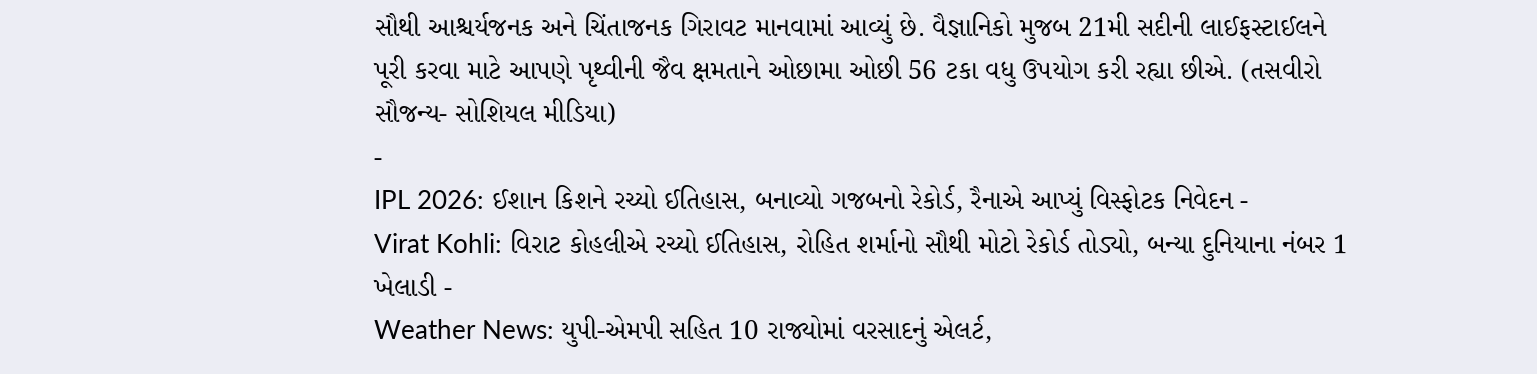સૌથી આશ્ચર્યજનક અને ચિંતાજનક ગિરાવટ માનવામાં આવ્યું છે. વૈજ્ઞાનિકો મુજબ 21મી સદીની લાઈફસ્ટાઈલને પૂરી કરવા માટે આપણે પૃથ્વીની જૈવ ક્ષમતાને ઓછામા ઓછી 56 ટકા વધુ ઉપયોગ કરી રહ્યા છીએ. (તસવીરો સૌજન્ય- સોશિયલ મીડિયા)
-
IPL 2026: ઈશાન કિશને રચ્યો ઈતિહાસ, બનાવ્યો ગજબનો રેકોર્ડ, રૈનાએ આપ્યું વિસ્ફોટક નિવેદન -
Virat Kohli: વિરાટ કોહલીએ રચ્યો ઈતિહાસ, રોહિત શર્માનો સૌથી મોટો રેકોર્ડ તોડ્યો, બન્યા દુનિયાના નંબર 1 ખેલાડી -
Weather News: યુપી-એમપી સહિત 10 રાજ્યોમાં વરસાદનું એલર્ટ,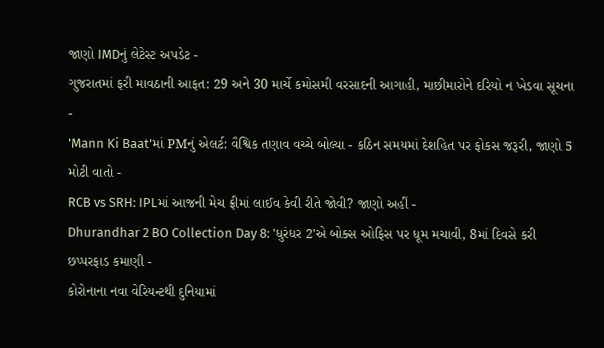જાણો IMDનું લેટેસ્ટ અપડેટ -
ગુજરાતમાં ફરી માવઠાની આફત: 29 અને 30 માર્ચે કમોસમી વરસાદની આગાહી, માછીમારોને દરિયો ન ખેડવા સૂચના -
'Mann Ki Baat'માં PMનું એલર્ટ: વૈશ્વિક તણાવ વચ્ચે બોલ્યા - કઠિન સમયમાં દેશહિત પર ફોકસ જરૂરી, જાણો 5 મોટી વાતો -
RCB vs SRH: IPLમાં આજની મેચ ફ્રીમાં લાઈવ કેવી રીતે જોવી? જાણો અહીં -
Dhurandhar 2 BO Collection Day 8: 'ધુરંધર 2'એ બોક્સ ઓફિસ પર ધૂમ મચાવી, 8માં દિવસે કરી છપ્પરફાડ કમાણી -
કોરોનાના નવા વેરિયન્ટથી દુનિયામાં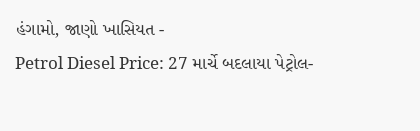હંગામો, જાણો ખાસિયત -
Petrol Diesel Price: 27 માર્ચે બદલાયા પેટ્રોલ-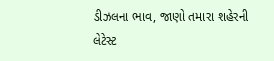ડીઝલના ભાવ, જાણો તમારા શહેરની લેટેસ્ટ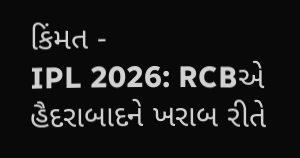કિંમત -
IPL 2026: RCBએ હૈદરાબાદને ખરાબ રીતે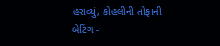હરાવ્યું, કોહલીની તોફાની બેટિંગ -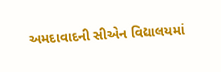અમદાવાદની સીએન વિદ્યાલયમાં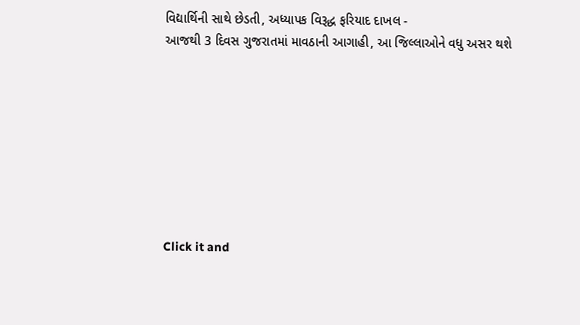વિદ્યાર્થિની સાથે છેડતી, અધ્યાપક વિરૂદ્ધ ફરિયાદ દાખલ -
આજથી 3 દિવસ ગુજરાતમાં માવઠાની આગાહી, આ જિલ્લાઓને વધુ અસર થશે








Click it and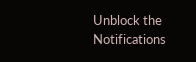Unblock the Notifications